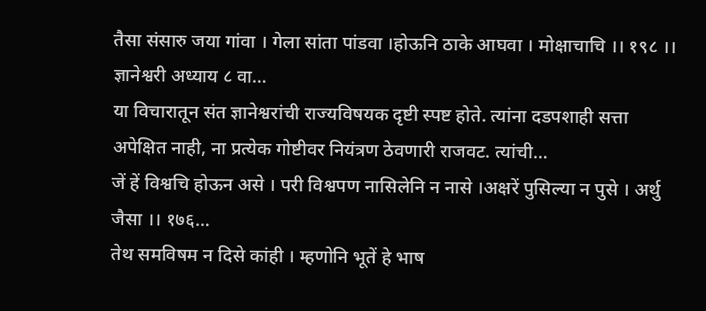तैसा संसारु जया गांवा । गेला सांता पांडवा ।होऊनि ठाके आघवा । मोक्षाचाचि ।। १९८ ।। ज्ञानेश्वरी अध्याय ८ वा…
या विचारातून संत ज्ञानेश्वरांची राज्यविषयक दृष्टी स्पष्ट होते. त्यांना दडपशाही सत्ता अपेक्षित नाही, ना प्रत्येक गोष्टीवर नियंत्रण ठेवणारी राजवट. त्यांची…
जें हें विश्वचि होऊन असे । परी विश्वपण नासिलेनि न नासे ।अक्षरें पुसिल्या न पुसे । अर्थु जैसा ।। १७६…
तेथ समविषम न दिसे कांही । म्हणोनि भूतें हे भाष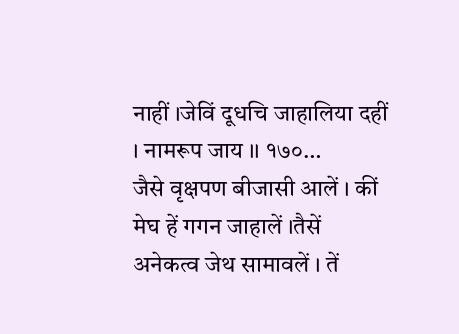नाहीं ।जेविं दूधचि जाहालिया दहीं । नामरूप जाय ।। १७०…
जैसे वृक्षपण बीजासी आलें । कीं मेघ हें गगन जाहालें ।तैसें अनेकत्व जेथ सामावलें । तें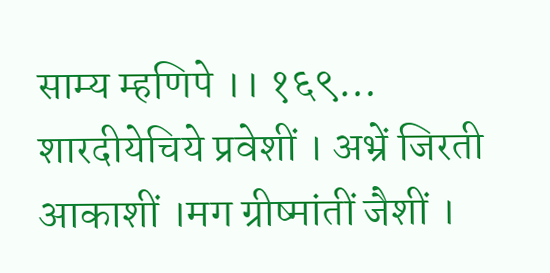साम्य म्हणिपे ।। १६९…
शारदीयेचिये प्रवेशीं । अभ्रें जिरती आकाशीं ।मग ग्रीष्मांतीं जैशीं ।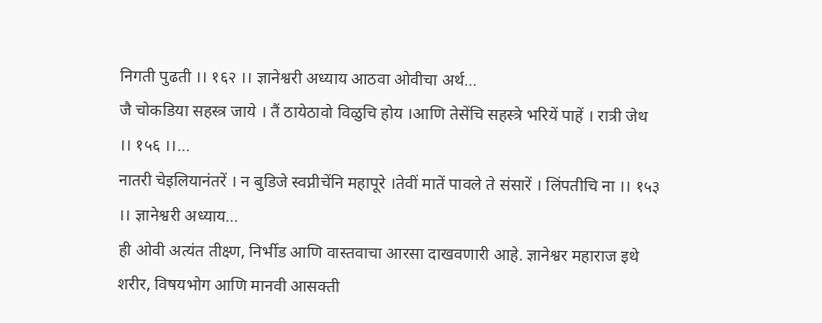निगती पुढती ।। १६२ ।। ज्ञानेश्वरी अध्याय आठवा ओवीचा अर्थ…
जै चोकडिया सहस्त्र जाये । तैं ठायेठावो विळुचि होय ।आणि तेसेंचि सहस्त्रे भरियें पाहें । रात्री जेथ ।। १५६ ।।…
नातरी चेइलियानंतरें । न बुडिजे स्वप्नीचेंनि महापूरे ।तेवीं मातें पावले ते संसारें । लिंपतीचि ना ।। १५३ ।। ज्ञानेश्वरी अध्याय…
ही ओवी अत्यंत तीक्ष्ण, निर्भीड आणि वास्तवाचा आरसा दाखवणारी आहे. ज्ञानेश्वर महाराज इथे शरीर, विषयभोग आणि मानवी आसक्ती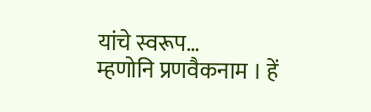यांचे स्वरूप…
म्हणोनि प्रणवैकनाम । हें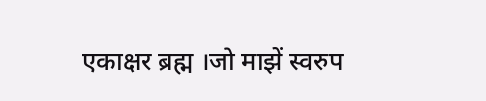एकाक्षर ब्रह्म ।जो माझें स्वरुप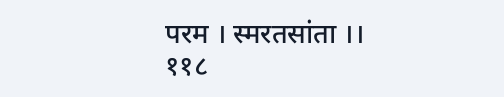परम । स्मरतसांता ।। ११८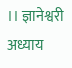।। ज्ञानेश्वरी अध्याय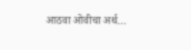आठवा ओवीचा अर्थ…